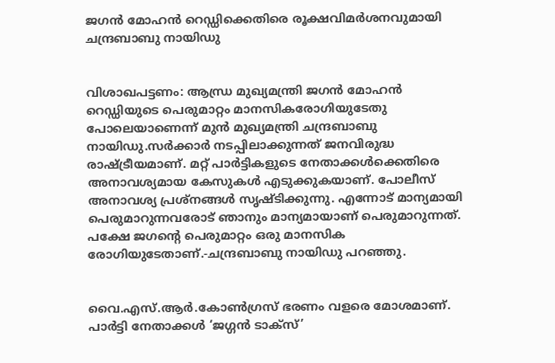ജഗന്‍ മോഹന്‍ റെഡ്ഡിക്കെതിരെ രൂക്ഷവിമർശനവുമായി ചന്ദ്രബാബു നായിഡു


വിശാഖപട്ടണം: ആന്ധ്ര മുഖ്യമന്ത്രി ജഗന്‍ മോഹന്‍ റെഡ്ഡിയുടെ പെരുമാറ്റം മാനസികരോഗിയുടേതു പോലെയാണെന്ന് മുന്‍ മുഖ്യമന്ത്രി ചന്ദ്രബാബു നായിഡു.സര്‍ക്കാര്‍ നടപ്പിലാക്കുന്നത് ജനവിരുദ്ധ രാഷ്ട്രീയമാണ്. മറ്റ് പാര്‍ട്ടികളുടെ നേതാക്കള്‍ക്കെതിരെ അനാവശ്യമായ കേസുകള്‍ എടുക്കുകയാണ്. പോലീസ് അനാവശ്യ പ്രശ്‌നങ്ങള്‍ സൃഷ്ടിക്കുന്നു. എന്നോട് മാന്യമായി പെരുമാറുന്നവരോട് ഞാനും മാന്യമായാണ് പെരുമാറുന്നത്. പക്ഷേ ജഗന്റെ പെരുമാറ്റം ഒരു മാനസിക രോഗിയുടേതാണ്.-ചന്ദ്രബാബു നായിഡു പറഞ്ഞു.


വൈ.എസ്.ആര്‍.കോണ്‍ഗ്രസ് ഭരണം വളരെ മോശമാണ്. പാര്‍ട്ടി നേതാക്കള്‍ ‘ജഗ്ഗന്‍ ടാക്‌സ്’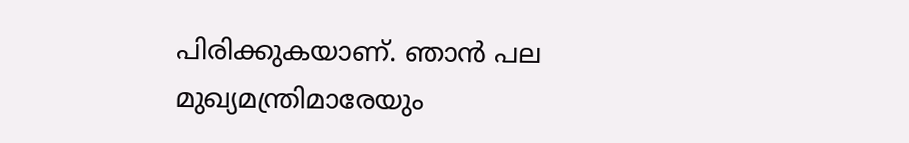പിരിക്കുകയാണ്. ഞാന്‍ പല മുഖ്യമന്ത്രിമാരേയും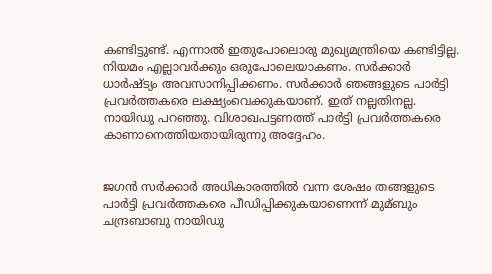കണ്ടിട്ടുണ്ട്. എന്നാല്‍ ഇതുപോലൊരു മുഖ്യമന്ത്രിയെ കണ്ടിട്ടില്ല. നിയമം എല്ലാവര്‍ക്കും ഒരുപോലെയാകണം. സര്‍ക്കാര്‍ ധാര്‍ഷ്ട്യം അവസാനിപ്പിക്കണം. സര്‍ക്കാര്‍ ഞങ്ങളുടെ പാര്‍ട്ടി പ്രവര്‍ത്തകരെ ലക്ഷ്യംവെക്കുകയാണ്. ഇത് നല്ലതിനല്ല. നായിഡു പറഞ്ഞു. വിശാഖപട്ടണത്ത് പാര്‍ട്ടി പ്രവര്‍ത്തകരെ കാണാനെത്തിയതായിരുന്നു അദ്ദേഹം.


ജഗന്‍ സര്‍ക്കാര്‍ അധികാരത്തില്‍ വന്ന ശേഷം തങ്ങളുടെ പാര്‍ട്ടി പ്രവര്‍ത്തകരെ പീഡിപ്പിക്കുകയാണെന്ന് മുമ്ബും ചന്ദ്രബാബു നായിഡു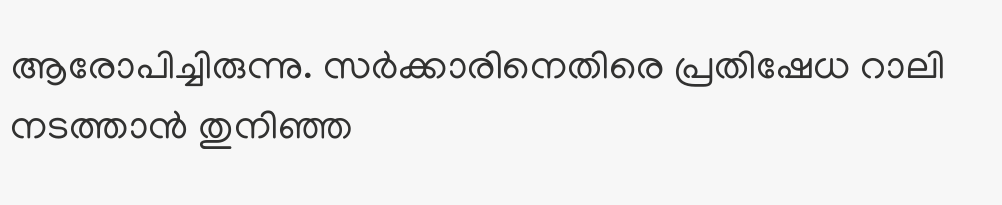ആരോപിച്ചിരുന്നു. സര്‍ക്കാരിനെതിരെ പ്രതിഷേധ റാലി നടത്താന്‍ തുനിഞ്ഞ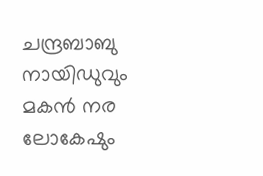ചന്ദ്രബാബു നായിഡുവും മകന്‍ നര ലോകേഷും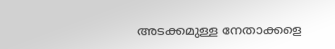അടക്കമുള്ള നേതാക്കളെ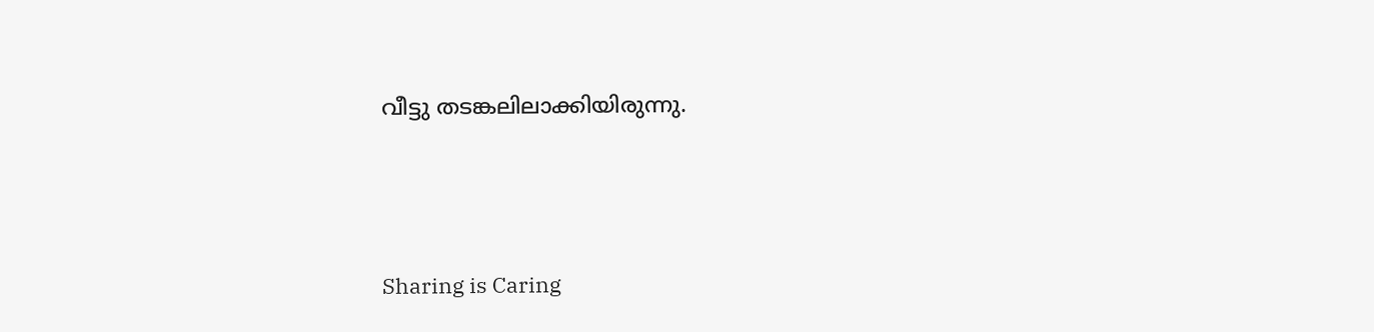വീട്ടു തടങ്കലിലാക്കിയിരുന്നു.



Sharing is Caring